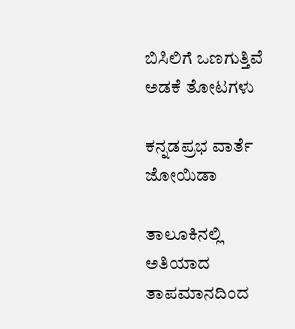ಬಿಸಿಲಿಗೆ ಒಣಗುತ್ತಿವೆ ಅಡಕೆ ತೋಟಗಳು

ಕನ್ನಡಪ್ರಭ ವಾರ್ತೆ ಜೋಯಿಡಾ

ತಾಲೂಕಿನಲ್ಲಿ ಅತಿಯಾದ ತಾಪಮಾನದಿಂದ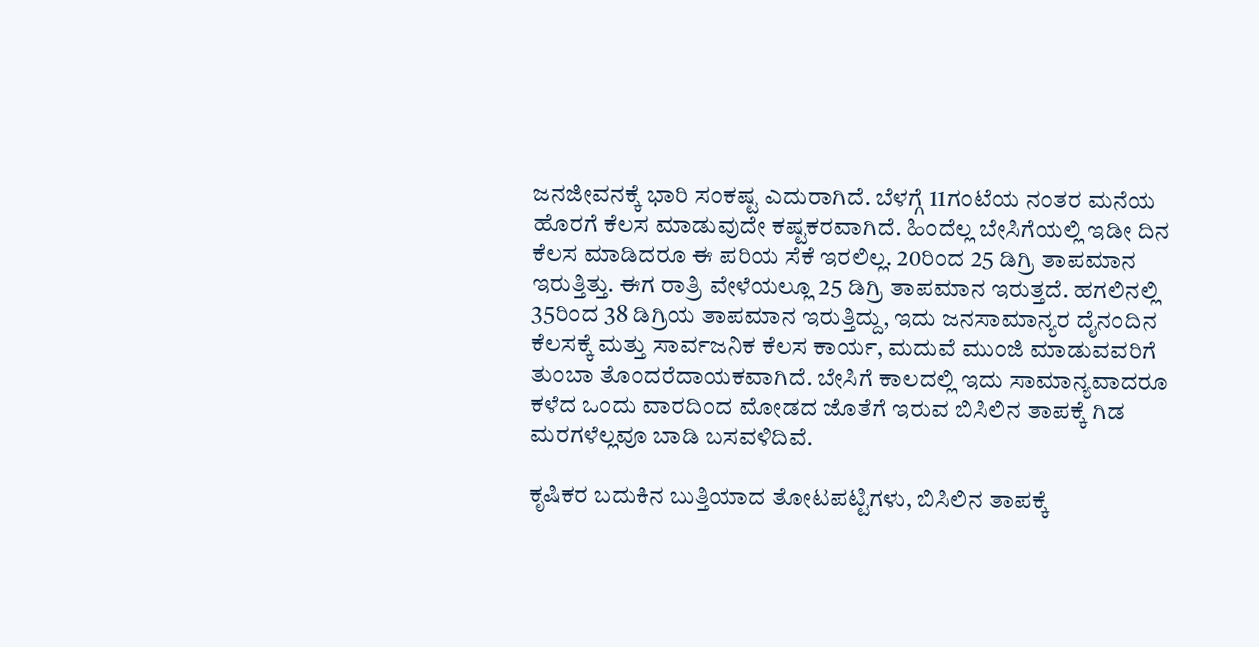ಜನಜೀವನಕ್ಕೆ ಭಾರಿ ಸಂಕಷ್ಟ ಎದುರಾಗಿದೆ. ಬೆಳಗ್ಗೆ 11ಗಂಟೆಯ ನಂತರ ಮನೆಯ ಹೊರಗೆ ಕೆಲಸ ಮಾಡುವುದೇ ಕಷ್ಟಕರವಾಗಿದೆ. ಹಿಂದೆಲ್ಲ ಬೇಸಿಗೆಯಲ್ಲಿ ಇಡೀ ದಿನ ಕೆಲಸ ಮಾಡಿದರೂ ಈ ಪರಿಯ ಸೆಕೆ ಇರಲಿಲ್ಲ. 20ರಿಂದ 25 ಡಿಗ್ರಿ ತಾಪಮಾನ ಇರುತ್ತಿತ್ತು. ಈಗ ರಾತ್ರಿ ವೇಳೆಯಲ್ಲೂ 25 ಡಿಗ್ರಿ ತಾಪಮಾನ ಇರುತ್ತದೆ. ಹಗಲಿನಲ್ಲಿ 35ರಿಂದ 38 ಡಿಗ್ರಿಯ ತಾಪಮಾನ ಇರುತ್ತಿದ್ದು, ಇದು ಜನಸಾಮಾನ್ಯರ ದೈನಂದಿನ ಕೆಲಸಕ್ಕೆ ಮತ್ತು ಸಾರ್ವಜನಿಕ ಕೆಲಸ ಕಾರ್ಯ, ಮದುವೆ ಮುಂಜಿ ಮಾಡುವವರಿಗೆ ತುಂಬಾ ತೊಂದರೆದಾಯಕವಾಗಿದೆ. ಬೇಸಿಗೆ ಕಾಲದಲ್ಲಿ ಇದು ಸಾಮಾನ್ಯವಾದರೂ ಕಳೆದ ಒಂದು ವಾರದಿಂದ ಮೋಡದ ಜೊತೆಗೆ ಇರುವ ಬಿಸಿಲಿನ ತಾಪಕ್ಕೆ ಗಿಡ ಮರಗಳೆಲ್ಲವೂ ಬಾಡಿ ಬಸವಳಿದಿವೆ.

ಕೃಷಿಕರ ಬದುಕಿನ ಬುತ್ತಿಯಾದ ತೋಟಪಟ್ಟಿಗಳು, ಬಿಸಿಲಿನ ತಾಪಕ್ಕೆ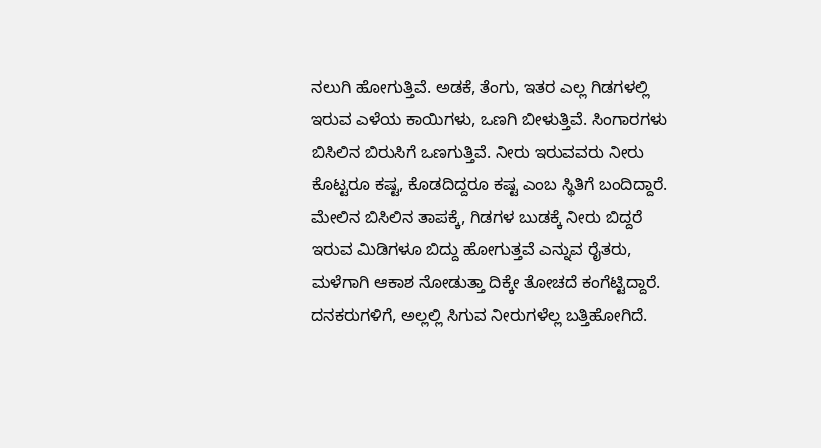ನಲುಗಿ ಹೋಗುತ್ತಿವೆ. ಅಡಕೆ, ತೆಂಗು, ಇತರ ಎಲ್ಲ ಗಿಡಗಳಲ್ಲಿ ಇರುವ ಎಳೆಯ ಕಾಯಿಗಳು, ಒಣಗಿ ಬೀಳುತ್ತಿವೆ. ಸಿಂಗಾರಗಳು ಬಿಸಿಲಿನ ಬಿರುಸಿಗೆ ಒಣಗುತ್ತಿವೆ. ನೀರು ಇರುವವರು ನೀರು ಕೊಟ್ಟರೂ ಕಷ್ಟ, ಕೊಡದಿದ್ದರೂ ಕಷ್ಟ ಎಂಬ ಸ್ಥಿತಿಗೆ ಬಂದಿದ್ದಾರೆ. ಮೇಲಿನ ಬಿಸಿಲಿನ ತಾಪಕ್ಕೆ, ಗಿಡಗಳ ಬುಡಕ್ಕೆ ನೀರು ಬಿದ್ದರೆ ಇರುವ ಮಿಡಿಗಳೂ ಬಿದ್ದು ಹೋಗುತ್ತವೆ ಎನ್ನುವ ರೈತರು, ಮಳೆಗಾಗಿ ಆಕಾಶ ನೋಡುತ್ತಾ ದಿಕ್ಕೇ ತೋಚದೆ ಕಂಗೆಟ್ಟಿದ್ದಾರೆ. ದನಕರುಗಳಿಗೆ, ಅಲ್ಲಲ್ಲಿ ಸಿಗುವ ನೀರುಗಳೆಲ್ಲ ಬತ್ತಿಹೋಗಿದೆ.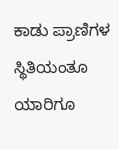ಕಾಡು ಪ್ರಾಣಿಗಳ ಸ್ಥಿತಿಯಂತೂ ಯಾರಿಗೂ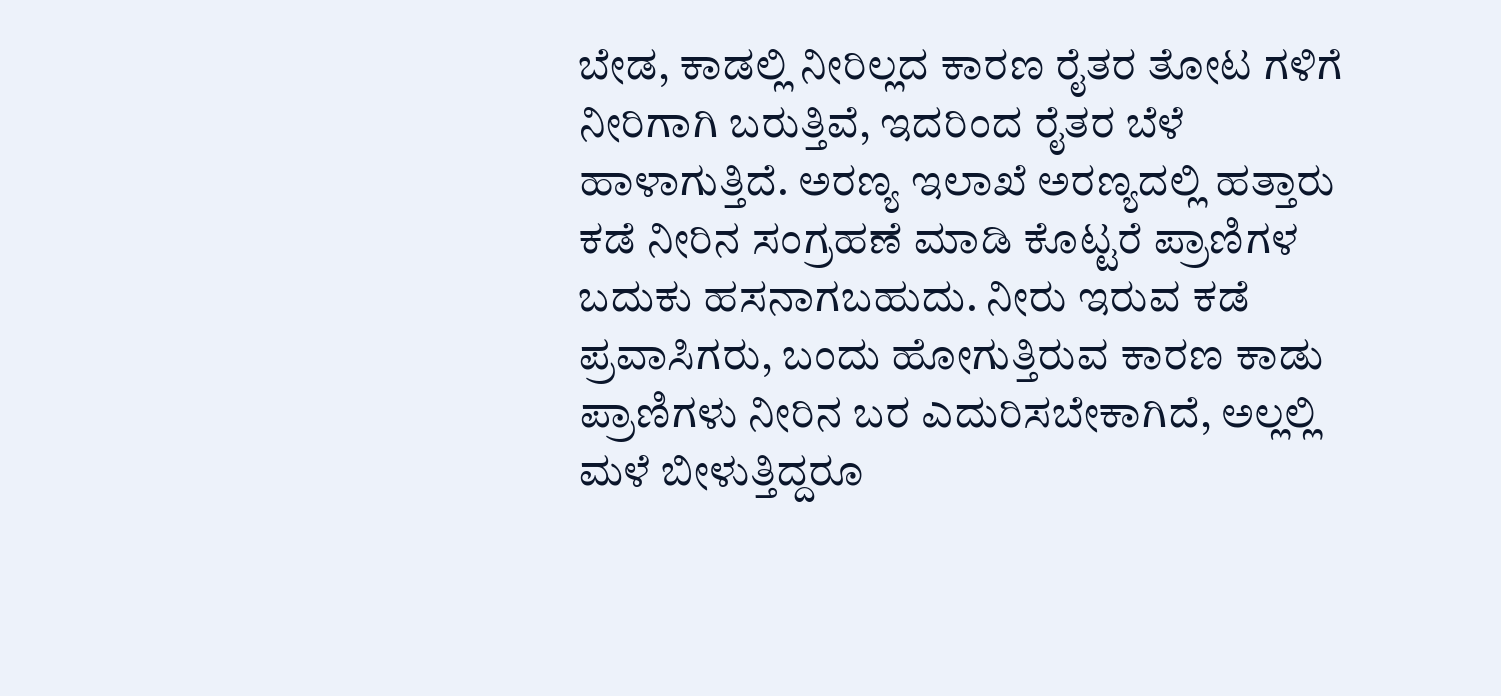ಬೇಡ, ಕಾಡಲ್ಲಿ ನೀರಿಲ್ಲದ ಕಾರಣ ರೈತರ ತೋಟ ಗಳಿಗೆ ನೀರಿಗಾಗಿ ಬರುತ್ತಿವೆ, ಇದರಿಂದ ರೈತರ ಬೆಳೆ ಹಾಳಾಗುತ್ತಿದೆ. ಅರಣ್ಯ ಇಲಾಖೆ ಅರಣ್ಯದಲ್ಲಿ ಹತ್ತಾರು ಕಡೆ ನೀರಿನ ಸಂಗ್ರಹಣೆ ಮಾಡಿ ಕೊಟ್ಟರೆ ಪ್ರಾಣಿಗಳ ಬದುಕು ಹಸನಾಗಬಹುದು. ನೀರು ಇರುವ ಕಡೆ ಪ್ರವಾಸಿಗರು, ಬಂದು ಹೋಗುತ್ತಿರುವ ಕಾರಣ ಕಾಡು ಪ್ರಾಣಿಗಳು ನೀರಿನ ಬರ ಎದುರಿಸಬೇಕಾಗಿದೆ, ಅಲ್ಲಲ್ಲಿ ಮಳೆ ಬೀಳುತ್ತಿದ್ದರೂ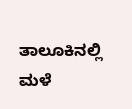ತಾಲೂಕಿನಲ್ಲಿ ಮಳೆ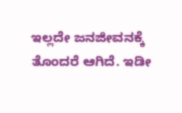ಇಲ್ಲದೇ ಜನಜೀವನಕ್ಕೆ ತೊಂದರೆ ಆಗಿದೆ. ಇಡೀ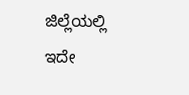ಜಿಲ್ಲೆಯಲ್ಲಿ ಇದೇ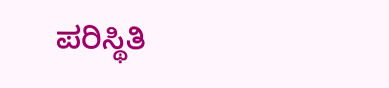ಪರಿಸ್ಥಿತಿ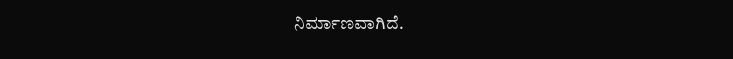ನಿರ್ಮಾಣವಾಗಿದೆ.